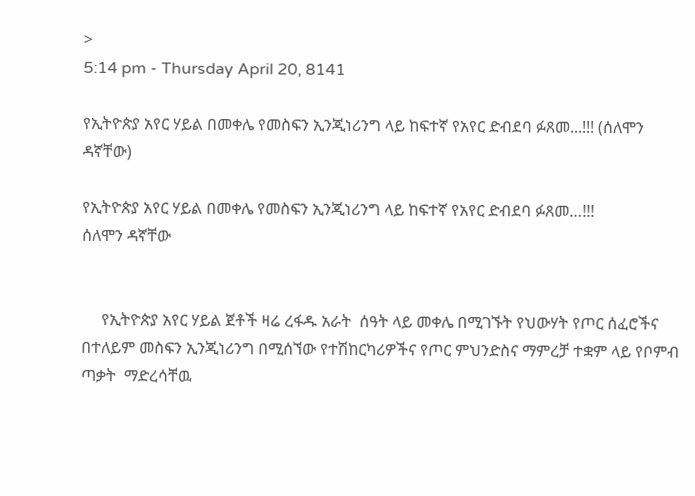>
5:14 pm - Thursday April 20, 8141

የኢትዮጵያ አየር ሃይል በመቀሌ የመስፍን ኢንጂነሪንግ ላይ ከፍተኛ የአየር ድብደባ ፉጸመ...!!! (ሰለሞን ዳኛቸው)

የኢትዮጵያ አየር ሃይል በመቀሌ የመስፍን ኢንጂነሪንግ ላይ ከፍተኛ የአየር ድብደባ ፉጸመ…!!!
ሰለሞን ዳኛቸው


     የኢትዮጵያ አየር ሃይል ጀቶች ዛሬ ረፋዱ አራት  ሰዓት ላይ መቀሌ በሚገኙት የህውሃት የጦር ሰፈሮችና በተለይም መስፍን ኢንጂነሪንግ በሚሰኘው የተሽከርካሪዎችና የጦር ምህንድስና ማምረቻ ተቋም ላይ የቦምብ ጣቃት  ማድረሳቸዉ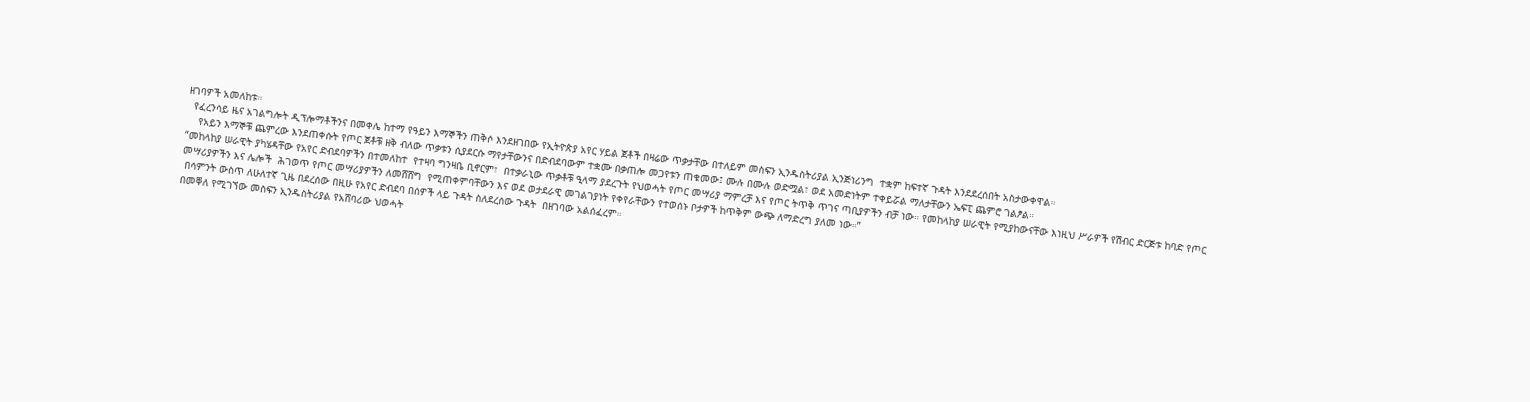ዘገባዎች አመለከቱ።
  የፈረንሳይ ዜና አገልግሎት ዲፕሎማቶችንና በመቀሌ ከተማ የዓይን እማኞችን ጠቅሶ እንደዘገበው የኢትዮጵያ አየር ሃይል ጀቶች በዛሬው ጥቃታቸው በተለይም መስፍን ኢንዱስትሪያል ኢንጅነሪንግ  ተቋም ከፍተኛ ጉዳት እንደደረሰበት አስታውቀዋል።
    የአይን እማኞቹ ጨምረው እንደጠቀሱት የጦር ጀቶቹ ዘቅ ብለው ጥቃቱን ሲያደርሱ ማየታቸውንና በድብደባውም ተቋሙ በቃጠሎ መጋየቱን ጠቁመው፤ ሙሉ በሙሉ ወድሟል፣ ወደ አመድነትም ተቀይሯል ማለታቸውን ኤፍፒ ጨምሮ ገልፆል።
“መከላከያ ሠራዊት ያካሄዳቸው የአየር ድብደባዎችን በተመለከተ  የተዛባ ግንዛቤ ቢኖርም፣  በተቃራኒው ጥቃቶቹ ዒላማ ያደረጉት የህወሓት የጦር መሣሪያ ማምረቻ እና የጦር ትጥቅ ጥገና ጣቢያዎችን ብቻ ነው። የመከላከያ ሠራዊት የሚያከውናቸው እነዚህ ሥራዎች የሽብር ድርጅቱ ከባድ የጦር መሣሪያዎችን እና ሌሎች  ሕገወጥ የጦር መሣሪያዎችን ለመሸሸግ  የሚጠቀምባቸውን እና ወደ ወታደራዊ መገልገያነት የቀየራቸውን የተወሰኑ ቦታዎች ከጥቅም ውጭ ለማድረግ ያለመ ነው።”
 በሳምንት ውስጥ ለሁለተኛ ጊዜ በደረሰው በዚሁ የአየር ድብደባ በሰዎች ላይ ጉዳት ስለደረሰው ጉዳት  በዘገባው አልሰፈረም።
በመቐለ የሚገኘው መስፍን ኢንዱስትሪያል የአሸባሪው ህወሓት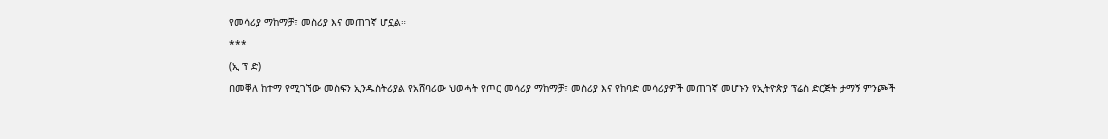የመሳሪያ ማከማቻ፣ መስሪያ እና መጠገኛ ሆኗል።
***
(ኢ ፕ ድ)
በመቐለ ከተማ የሚገኘው መስፍን ኢንዱስትሪያል የአሸባሪው ህወሓት የጦር መሳሪያ ማከማቻ፣ መስሪያ እና የከባድ መሳሪያዎች መጠገኛ መሆኑን የኢትዮጵያ ፕሬስ ድርጅት ታማኝ ምንጮች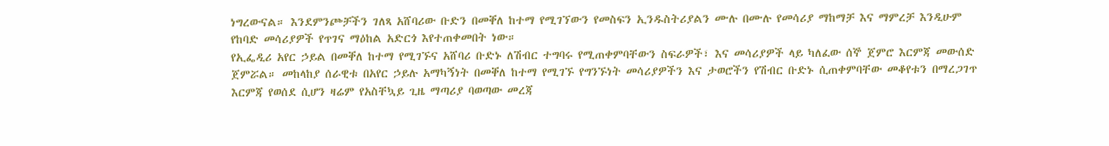ነግረውናል። እንደምንጮቻችን ገለጻ አሸባሪው ቡድን በመቐለ ከተማ የሚገኘውን የመስፍን ኢንዱስትሪያልን ሙሉ በሙሉ የመሳሪያ ማከማቻ እና ማምረቻ እንዲሁም የከባድ መሳሪያዎች የጥገና ማዕከል አድርጎ እየተጠቀመበት ነው።
የኢፌዲሪ አየር ኃይል በመቐለ ከተማ የሚገኙና አሸባሪ ቡድኑ ለሽብር ተግባሩ የሚጠቀምባቸውን ስፍራዎች፣ እና መሳሪያዎች ላይ ካለፈው ሰኞ ጀምሮ እርምጃ መውሰድ ጀምሯል። መከላከያ ሰራዊቱ በአየር ኃይሉ አማካኝነት በመቐለ ከተማ የሚገኙ የግንኙነት መሳሪያዎችን እና ታወሮችን የሽብር ቡድኑ ሲጠቀምባቸው መቆየቱን በማረጋገጥ እርምጃ የወሰደ ሲሆን ዛሬም የአስቸኳይ ጊዜ ማጣሪያ ባወጣው መረጃ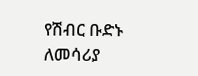የሽብር ቡድኑ ለመሳሪያ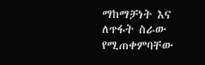ማከማቻነት እና ለጥፋት ስራው የሚጠቀምባቸው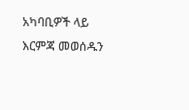አካባቢዎች ላይ እርምጃ መወሰዱን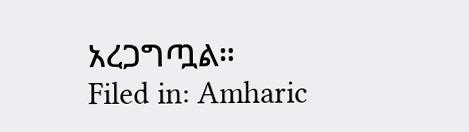አረጋግጧል።
Filed in: Amharic